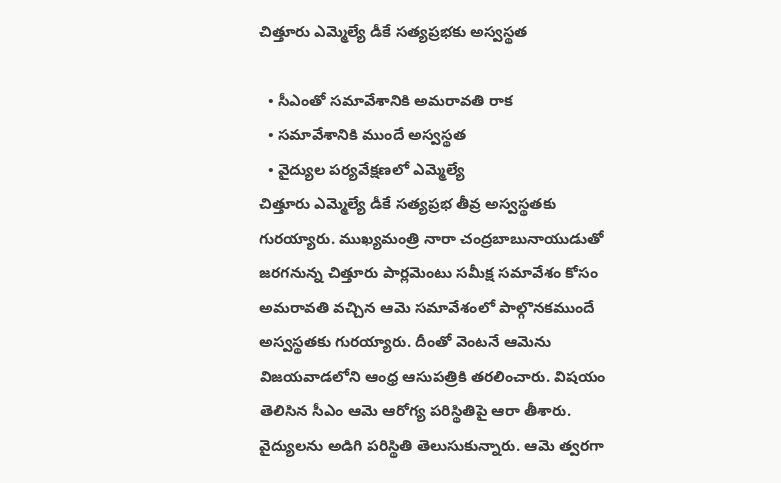చిత్తూరు ఎమ్మెల్యే డీకే సత్యప్రభకు అస్వస్థత

  • సీఎంతో సమావేశానికి అమరావతి రాక
  • సమావేశానికి ముందే అస్వస్థత
  • వైద్యుల పర్యవేక్షణలో ఎమ్మెల్యే
చిత్తూరు ఎమ్మెల్యే డీకే సత్యప్రభ తీవ్ర అస్వస్థతకు గురయ్యారు. ముఖ్యమంత్రి నారా చంద్రబాబునాయుడుతో జరగనున్న చిత్తూరు పార్లమెంటు సమీక్ష సమావేశం కోసం అమరావతి వచ్చిన ఆమె సమావేశంలో పాల్గొనకముందే అస్వస్థతకు గురయ్యారు. దీంతో వెంటనే ఆమెను విజయవాడలోని ఆంధ్ర ఆసుపత్రికి తరలించారు. విషయం తెలిసిన సీఎం ఆమె ఆరోగ్య పరిస్థితిపై ఆరా తీశారు. వైద్యులను అడిగి పరిస్థితి తెలుసుకున్నారు. ఆమె త్వరగా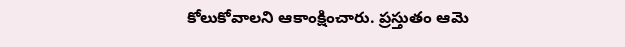కోలుకోవాలని ఆకాంక్షించారు. ప్రస్తుతం ఆమె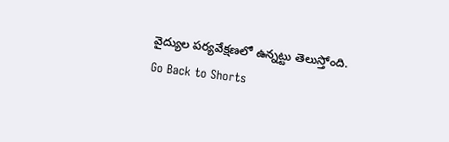వైద్యుల పర్యవేక్షణలో ఉన్నట్టు తెలుస్తోంది.
Go Back to Shorts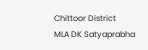Chittoor District
MLA DK Satyaprabha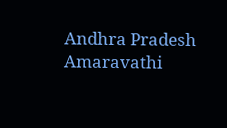Andhra Pradesh
Amaravathi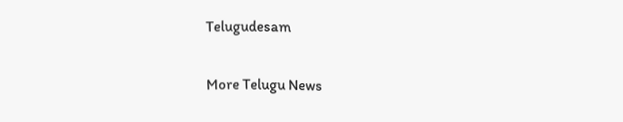Telugudesam

More Telugu News